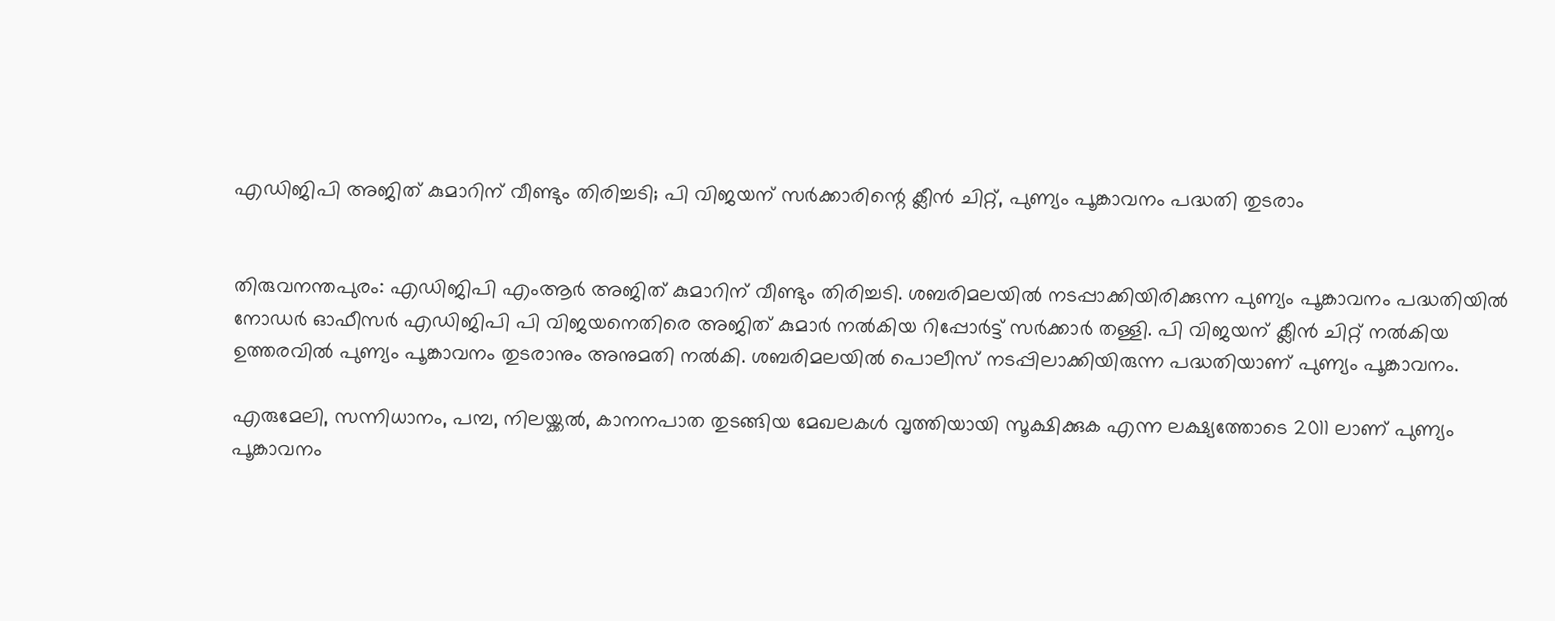എഡിജിപി അജിത് കുമാറിന് വീണ്ടും തിരിച്ചടി; പി വിജയന് സർക്കാരിന്റെ ക്ലീൻ ചിറ്റ്, പുണ്യം പൂങ്കാവനം പദ്ധതി തുടരാം


തിരുവനന്തപുരം: എഡിജിപി എംആർ അജിത് കുമാറിന് വീണ്ടും തിരിച്ചടി. ശബരിമലയിൽ നടപ്പാക്കിയിരിക്കുന്ന പുണ്യം പൂങ്കാവനം പദ്ധതിയിൽ നോഡർ ഓഫീസർ എഡിജിപി പി വിജയനെതിരെ അജിത് കുമാർ നൽകിയ റിപ്പോർട്ട് സർക്കാർ തള്ളി. പി വിജയന് ക്ലീൻ ചിറ്റ് നൽകിയ ഉത്തരവിൽ പുണ്യം പൂങ്കാവനം തുടരാനും അനുമതി നൽകി. ശബരിമലയിൽ പൊലീസ് നടപ്പിലാക്കിയിരുന്ന പദ്ധതിയാണ് പുണ്യം പൂങ്കാവനം.

എരുമേലി, സന്നിധാനം, പമ്പ, നിലയ്ക്കൽ, കാനനപാത തുടങ്ങിയ മേഖലകൾ വൃത്തിയായി സൂക്ഷിക്കുക എന്ന ലക്ഷ്യത്തോടെ 2011 ലാണ് പുണ്യം പൂങ്കാവനം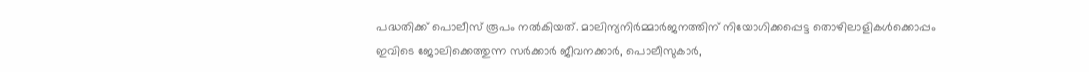പദ്ധതിക്ക് പൊലീസ് രൂപം നൽകിയത്. മാലിന്യനിർമ്മാർജനത്തിന് നിയോഗിക്കപ്പെട്ട തൊഴിലാളികൾക്കൊപ്പം ഇവിടെ ജോലിക്കെത്തുന്ന സർക്കാർ ജീവനക്കാർ, പൊലീസുകാർ,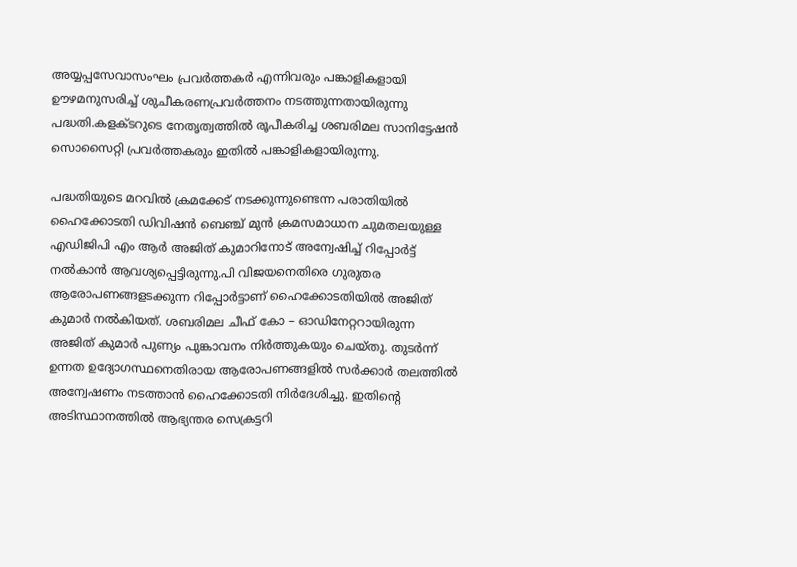അയ്യപ്പസേവാസംഘം പ്രവർത്തകർ എന്നിവരും പങ്കാളികളായി ഊഴമനുസരിച്ച് ശുചീകരണപ്രവർത്തനം നടത്തുന്നതായിരുന്നു പദ്ധതി.കളക്ടറുടെ നേതൃത്വത്തിൽ രൂപീകരിച്ച ശബരിമല സാനിട്ടേഷൻ സൊസൈറ്റി പ്രവർത്തകരും ഇതിൽ പങ്കാളികളായിരുന്നു.

പദ്ധതിയുടെ മറവിൽ ക്രമക്കേട് നടക്കുന്നുണ്ടെന്ന പരാതിയിൽ ഹൈക്കോടതി ഡിവിഷൻ ബെഞ്ച് മുൻ ക്രമസമാധാന ചുമതലയുള്ള എഡിജിപി എം ആർ അജിത് കുമാറിനോട് അന്വേഷിച്ച് റിപ്പോർട്ട് നൽകാൻ ആവശ്യപ്പെട്ടിരുന്നു.പി വിജയനെതിരെ ഗുരുതര ആരോപണങ്ങളടക്കുന്ന റിപ്പോർട്ടാണ് ഹൈക്കോടതിയിൽ അജിത്‌ കുമാർ നൽകിയത്. ശബരിമല ചീഫ് കോ – ഓഡിനേറ്ററായിരുന്ന അജിത് കുമാർ പുണ്യം പുങ്കാവനം നിർത്തുകയും ചെയ്തു. തുടർന്ന് ഉന്നത ഉദ്യോഗസ്ഥനെതിരായ ആരോപണങ്ങളിൽ സർക്കാർ തലത്തിൽ അന്വേഷണം നടത്താൻ ഹൈക്കോടതി നിർദേശിച്ചു. ഇതിന്റെ അടിസ്ഥാനത്തിൽ ആഭ്യന്തര സെക്രട്ടറി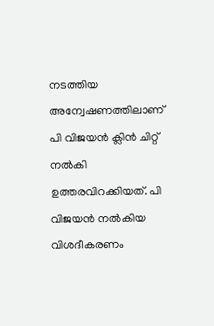നടത്തിയ അന്വേഷണത്തിലാണ് പി വിജയൻ ക്ലിൻ ചിറ്റ് നൽകി ഉത്തരവിറക്കിയത്. പി വിജയൻ നൽകിയ വിശദീകരണം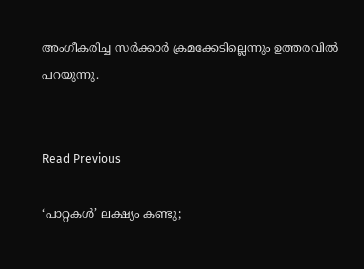അംഗീകരിച്ച സർക്കാർ ക്രമക്കേടില്ലെന്നും ഉത്തരവിൽ പറയുന്നു.


Read Previous

‘പാറ്റകള്‍’ ലക്ഷ്യം കണ്ടു;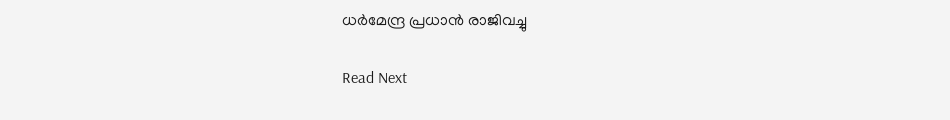ധര്‍മേന്ദ്ര പ്രധാന്‍ രാജിവച്ചു

Read Next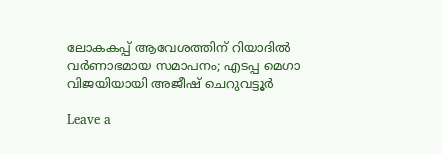ലോകകപ്പ് ആവേശത്തിന് റിയാദിൽ വർണാഭമായ സമാപനം; എടപ്പ മെഗാ വിജയിയായി അജീഷ് ചെറുവട്ടൂർ

Leave a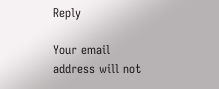Reply

Your email address will not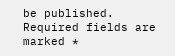be published. Required fields are marked *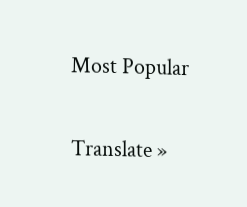Most Popular

Translate »